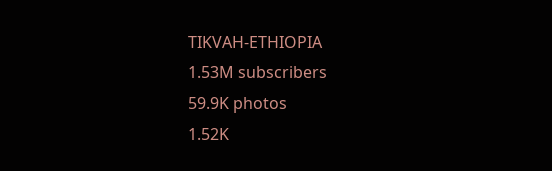TIKVAH-ETHIOPIA
1.53M subscribers
59.9K photos
1.52K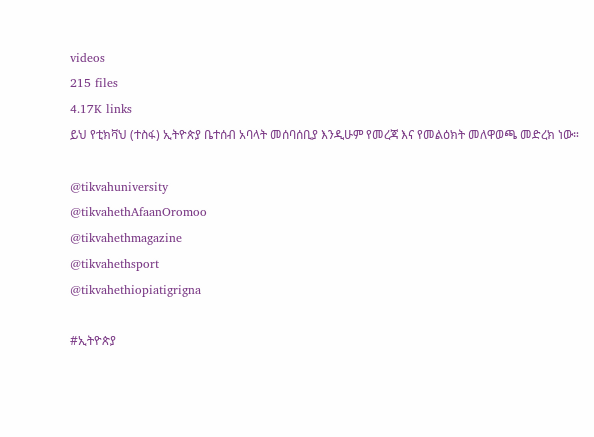videos
215 files
4.17K links
ይህ የቲክቫህ (ተስፋ) ኢትዮጵያ ቤተሰብ አባላት መሰባሰቢያ እንዲሁም የመረጃ እና የመልዕክት መለዋወጫ መድረክ ነው።

@tikvahuniversity
@tikvahethAfaanOromoo
@tikvahethmagazine
@tikvahethsport
@tikvahethiopiatigrigna

#ኢትዮጵያ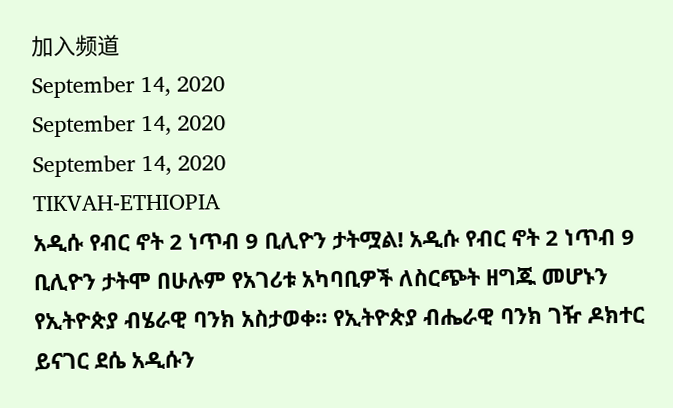加入频道
September 14, 2020
September 14, 2020
September 14, 2020
TIKVAH-ETHIOPIA
አዲሱ የብር ኖት 2 ነጥብ 9 ቢሊዮን ታትሟል! አዲሱ የብር ኖት 2 ነጥብ 9 ቢሊዮን ታትሞ በሁሉም የአገሪቱ አካባቢዎች ለስርጭት ዘግጁ መሆኑን የኢትዮጵያ ብሄራዊ ባንክ አስታወቀ። የኢትዮጵያ ብሔራዊ ባንክ ገዥ ዶክተር ይናገር ደሴ አዲሱን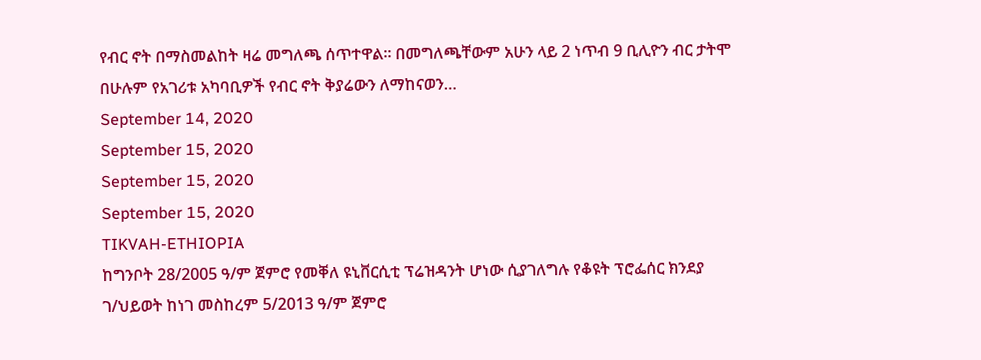የብር ኖት በማስመልከት ዛሬ መግለጫ ሰጥተዋል። በመግለጫቸውም አሁን ላይ 2 ነጥብ 9 ቢሊዮን ብር ታትሞ በሁሉም የአገሪቱ አካባቢዎች የብር ኖት ቅያሬውን ለማከናወን…
September 14, 2020
September 15, 2020
September 15, 2020
September 15, 2020
TIKVAH-ETHIOPIA
ከግንቦት 28/2005 ዓ/ም ጀምሮ የመቐለ ዩኒቨርሲቲ ፕሬዝዳንት ሆነው ሲያገለግሉ የቆዩት ፕሮፌሰር ክንደያ ገ/ህይወት ከነገ መስከረም 5/2013 ዓ/ም ጀምሮ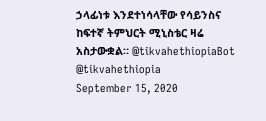ኃላፊነቱ እንደተነሳላቸው የሳይንስና ከፍተኛ ትምህርት ሚኒስቴር ዛሬ አስታውቋል። @tikvahethiopiaBot @tikvahethiopia
September 15, 2020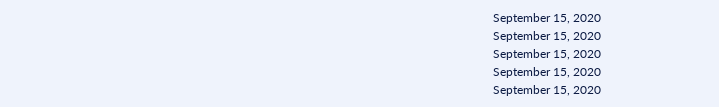September 15, 2020
September 15, 2020
September 15, 2020
September 15, 2020
September 15, 2020